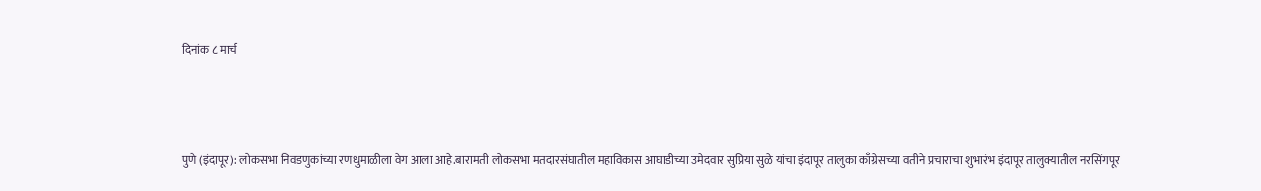दिनांक ८ मार्च



पुणे (इंदापूर): लोकसभा निवडणुकांच्या रणधुमाळीला वेग आला आहे.बारामती लोकसभा मतदारसंघातील महाविकास आघाडीच्या उमेदवार सुप्रिया सुळे यांचा इंदापूर तालुका काँग्रेसच्या वतीने प्रचाराचा शुभारंभ इंदापूर तालुक्यातील नरसिंगपूर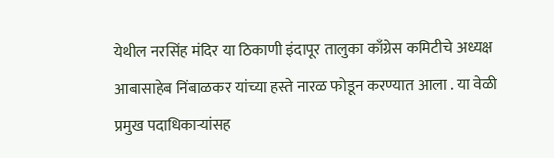येथील नरसिंह मंदिर या ठिकाणी इंदापूर तालुका काँग्रेस कमिटीचे अध्यक्ष आबासाहेब निंबाळकर यांच्या हस्ते नारळ फोडून करण्यात आला . या वेळी प्रमुख पदाधिकाऱ्यांसह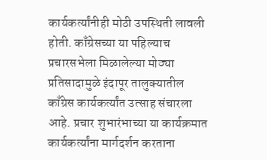कार्यकर्त्यांनीही मोठी उपस्थिती लावली होती. काँग्रेसच्या या पहिल्याच प्रचारसभेला मिळालेल्या मोठ्या प्रतिसादामुळे इंदापूर तालुक्यातील काँग्रेस कार्यकर्त्यांत उत्साह संचारला आहे. प्रचार शुभारंभाच्या या कार्यक्रमात कार्यकर्त्यांना मार्गदर्शन करताना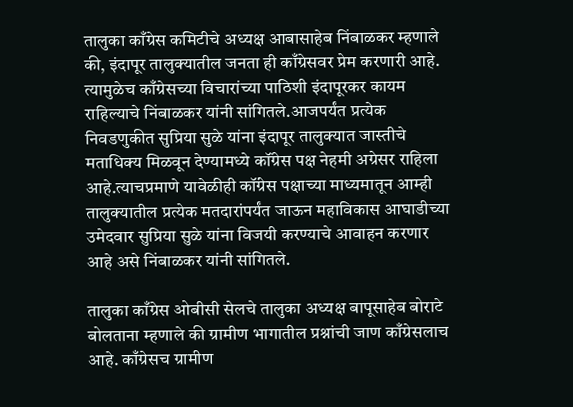तालुका काँग्रेस कमिटीचे अध्यक्ष आबासाहेब निंबाळकर म्हणाले की, इंदापूर तालुक्यातील जनता ही काँग्रेसवर प्रेम करणारी आहे. त्यामुळेच काँग्रेसच्या विचारांच्या पाठिशी इंदापूरकर कायम राहिल्याचे निंबाळकर यांनी सांगितले.आजपर्यंत प्रत्येक निवडणुकीत सुप्रिया सुळे यांना इंदापूर तालुक्यात जास्तीचे मताधिक्य मिळवून देण्यामध्ये कॉंग्रेस पक्ष नेहमी अग्रेसर राहिला आहे.त्याचप्रमाणे यावेळीही कॉंग्रेस पक्षाच्या माध्यमातून आम्ही तालुक्यातील प्रत्येक मतदारांपर्यंत जाऊन महाविकास आघाडीच्या उमेदवार सुप्रिया सुळे यांना विजयी करण्याचे आवाहन करणार आहे असे निंबाळकर यांनी सांगितले.

तालुका काँग्रेस ओबीसी सेलचे तालुका अध्यक्ष बापूसाहेब बोराटे बोलताना म्हणाले की ग्रामीण भागातील प्रश्नांची जाण काँग्रेसलाच आहे. काँग्रेसच ग्रामीण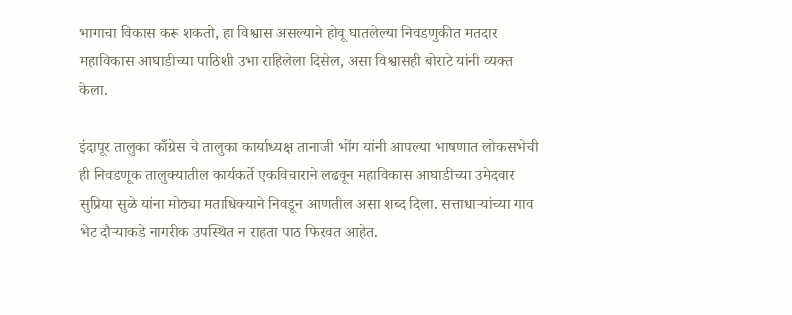भागाचा विकास करू शकतो, हा विश्वास असल्याने होवू घातलेल्या निवडणुकीत मतदार महाविकास आघाडीच्या पाठिशी उभा राहिलेला दिसेल, असा विश्वासही बोराटे यांनी व्यक्त केला.

इंदापूर तालुका काँग्रेस चे तालुका कार्याध्यक्ष तानाजी भोंग यांनी आपल्या भाषणात लोकसभेची ही निवडणूक तालुक्यातील कार्यकर्ते एकविचाराने लढवून महाविकास आघाडीच्या उमेदवार सुप्रिया सुळे यांना मोठ्या मताधिक्याने निवडून आणतील असा शब्द दिला. सत्ताधाऱ्यांच्या गाव भेट दौऱ्याकडे नागरीक उपस्थित न राहता पाठ फिरवत आहेत.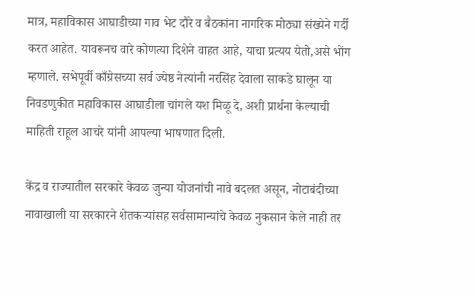मात्र, महाविकास आघाडीच्या गाव भेट दौरे व बैठकांना नागरिक मोठ्या संख्येने गर्दी करत आहेत. यावरूनच वारे कोणत्या दिशेने वाहत आहे, याचा प्रत्यय येतो,असे भोंग म्हणाले. सभेपूर्वी काँग्रेसच्या सर्व ज्येष्ठ नेत्यांनी नरसिंह देवाला साकडे घालून या निवडणुकीत महाविकास आघाडीला चांगले यश मिळू दे, अशी प्रार्थना केल्याची माहिती राहूल आचरे यांनी आपल्या भाषणात दिली.

केंद्र व राज्यातील सरकारे केवळ जुन्या योजनांची नावे बदलत असून, नोटाबंदीच्या नावाखाली या सरकारने शेतकऱ्यांसह सर्वसामान्यांचे केवळ नुकसान केले नाही तर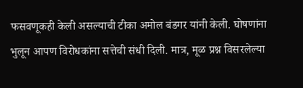फसवणूकही केली असल्याची टीका अमोल बंडगर यांनी केली. घोषणांना भुलून आपण विरोधकांना सत्तेची संधी दिली. मात्र, मूळ प्रश्न विसरलेल्या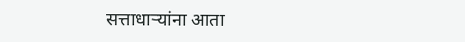सत्ताधाऱ्यांना आता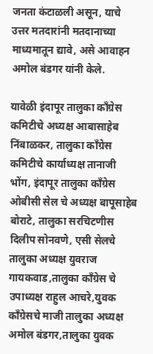जनता कंटाळली असून, याचे उत्तर मतदारांनी मतदानाच्या माध्यमातून द्यावे, असे आवाहन अमोल बंडगर यांनी केले.

यावेळी इंदापूर तालुका काँग्रेस कमिटीचे अध्यक्ष आबासाहेब निंबाळकर, तालुका काँग्रेस कमिटीचे कार्याध्यक्ष तानाजी भोंग, इंदापूर तालुका काँग्रेस ओबीसी सेल चे अध्यक्ष बापूसाहेब बोराटे, तालुका सरचिटणीस दिलीप सोनवणे, एसी सेलचे तालुका अध्यक्ष युवराज गायकवाड,तालुका काँग्रेस चे उपाध्यक्ष राहुल आचरे,युवक काँग्रेसचे माजी तालुका अध्यक्ष अमोल बंडगर,तालुका युवक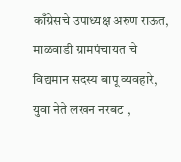काँग्रेसचे उपाध्यक्ष अरुण राऊत, माळवाडी ग्रामपंचायत चे विद्यमान सदस्य बापू व्यवहारे, युवा नेते लखन नरबट ,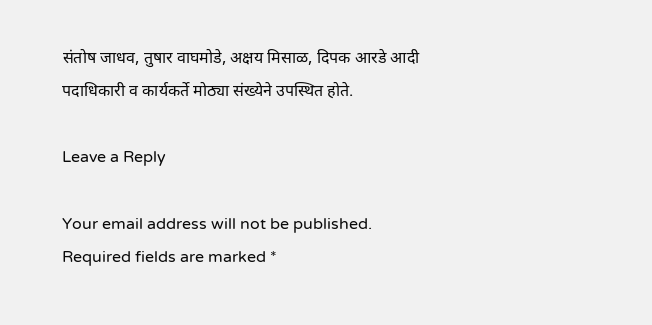संतोष जाधव, तुषार वाघमोडे, अक्षय मिसाळ, दिपक आरडे आदी पदाधिकारी व कार्यकर्ते मोठ्या संख्येने उपस्थित होते.

Leave a Reply

Your email address will not be published. Required fields are marked *